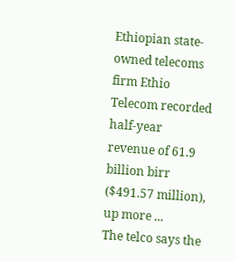Ethiopian state-owned telecoms firm Ethio Telecom recorded half-year revenue of 61.9 billion birr ($491.57 million), up more ...
The telco says the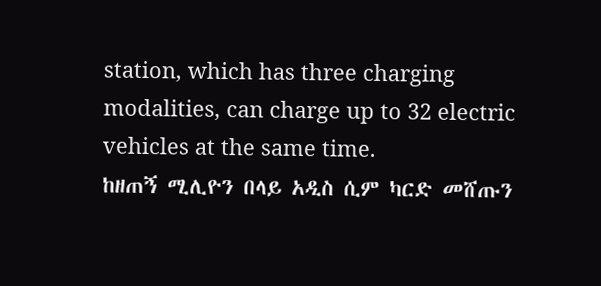station, which has three charging modalities, can charge up to 32 electric vehicles at the same time.
ከዘጠኝ ሚሊዮን በላይ አዲስ ሲም ካርድ መሸጡን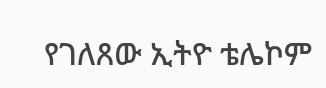የገለጸው ኢትዮ ቴሌኮም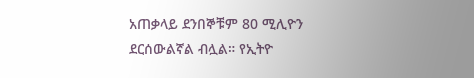አጠቃላይ ደንበኞቹም 80 ሚሊዮን ደርሰውልኛል ብሏል። የኢትዮ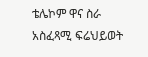ቴሌኮም ዋና ስራ አስፈጻሚ ፍሬህይወት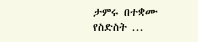ታምሩ በተቋሙ የስድስት ...